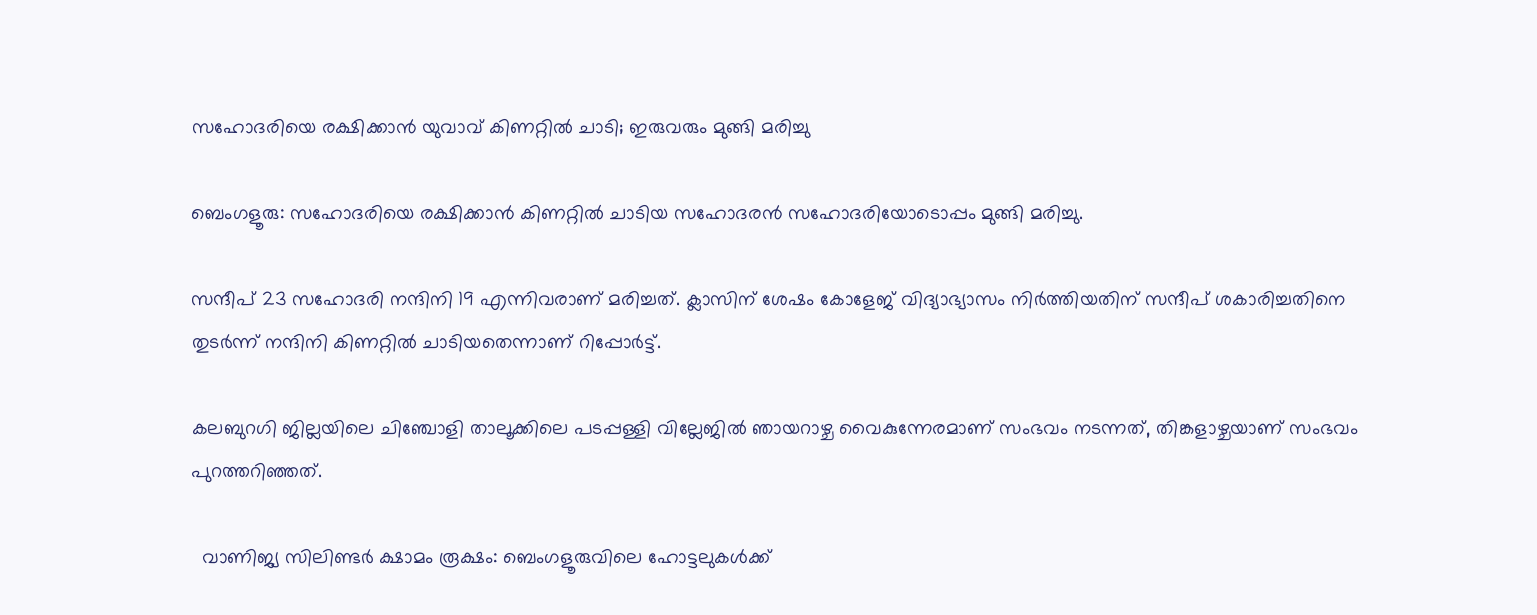സഹോദരിയെ രക്ഷിക്കാൻ യുവാവ് കിണറ്റിൽ ചാടി; ഇരുവരും മുങ്ങി മരിച്ചു

ബെംഗളൂരു: സഹോദരിയെ രക്ഷിക്കാൻ കിണറ്റിൽ ചാടിയ സഹോദരൻ സഹോദരിയോടൊപ്പം മുങ്ങി മരിച്ചു.

സന്ദീപ് 23 സഹോദരി നന്ദിനി 19 എന്നിവരാണ് മരിച്ചത്. ക്ലാസിന് ശേഷം കോളേജ് വിദ്യാഭ്യാസം നിർത്തിയതിന് സന്ദീപ് ശകാരിച്ചതിനെ തുടർന്ന് നന്ദിനി കിണറ്റിൽ ചാടിയതെന്നാണ് റിപ്പോർട്ട്.

കലബുറഗി ജില്ലയിലെ ചിഞ്ചോളി താലൂക്കിലെ പടപ്പള്ളി വില്ലേജിൽ ഞായറാഴ്ച വൈകുന്നേരമാണ് സംഭവം നടന്നത്, തിങ്കളാഴ്ചയാണ് സംഭവം പുറത്തറിഞ്ഞത്.

  വാണിജ്യ സിലിണ്ടർ ക്ഷാമം രൂക്ഷം: ബെംഗളൂരുവിലെ ഹോട്ടലുകൾക്ക്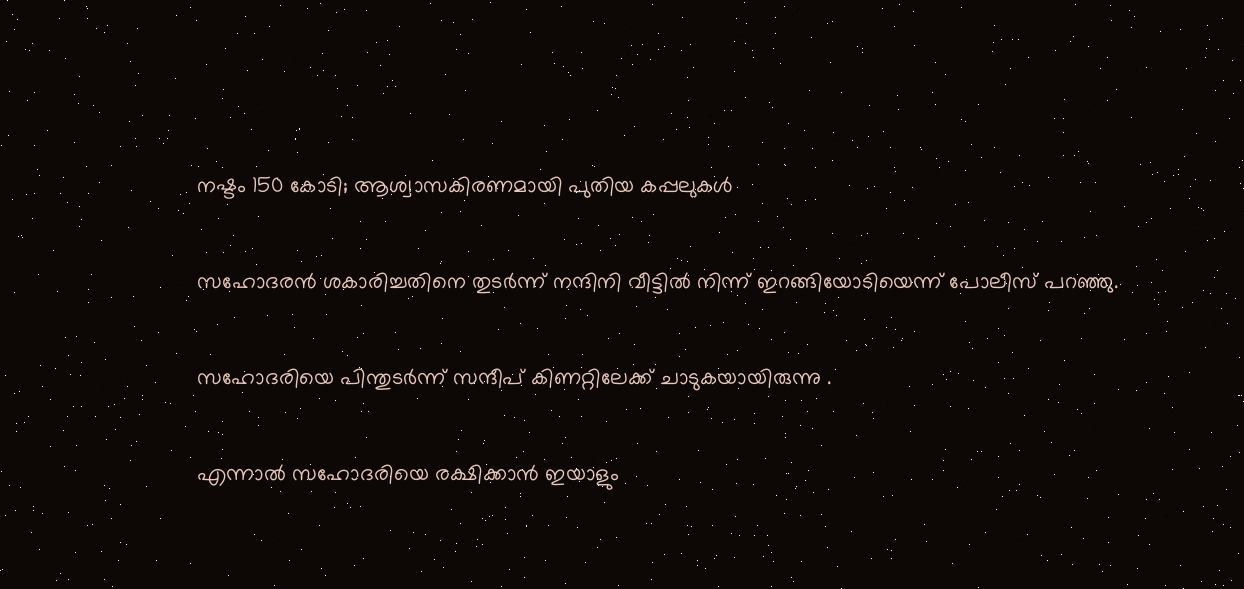നഷ്ടം 150 കോടി; ആശ്വാസകിരണമായി പുതിയ കപ്പലുകൾ

സഹോദരൻ ശകാരിച്ചതിനെ തുടർന്ന് നന്ദിനി വീട്ടിൽ നിന്ന് ഇറങ്ങിയോടിയെന്ന് പോലീസ് പറഞ്ഞു.

സഹോദരിയെ പിന്തുടർന്ന് സന്ദീപ് കിണറ്റിലേക്ക് ചാടുകയായിരുന്നു .

എന്നാൽ സഹോദരിയെ രക്ഷിക്കാൻ ഇയാളും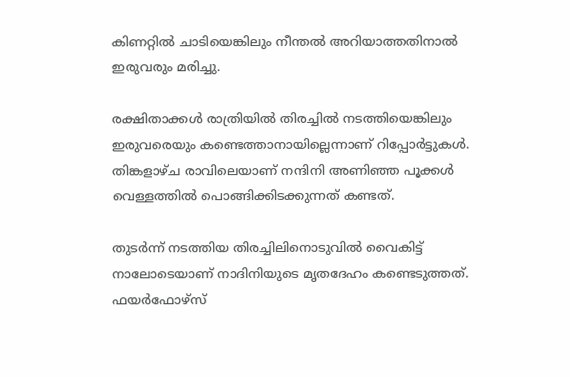കിണറ്റിൽ ചാടിയെങ്കിലും നീന്തൽ അറിയാത്തതിനാൽ ഇരുവരും മരിച്ചു.

രക്ഷിതാക്കൾ രാത്രിയിൽ തിരച്ചിൽ നടത്തിയെങ്കിലും ഇരുവരെയും കണ്ടെത്താനായില്ലെന്നാണ് റിപ്പോർട്ടുകൾ. തിങ്കളാഴ്ച രാവിലെയാണ് നന്ദിനി അണിഞ്ഞ പൂക്കൾ വെള്ളത്തിൽ പൊങ്ങിക്കിടക്കുന്നത് കണ്ടത്.

തുടർന്ന് നടത്തിയ തിരച്ചിലിനൊടുവിൽ വൈകിട്ട് നാലോടെയാണ് നാദിനിയുടെ മൃതദേഹം കണ്ടെടുത്തത്. ഫയർഫോഴ്‌സ്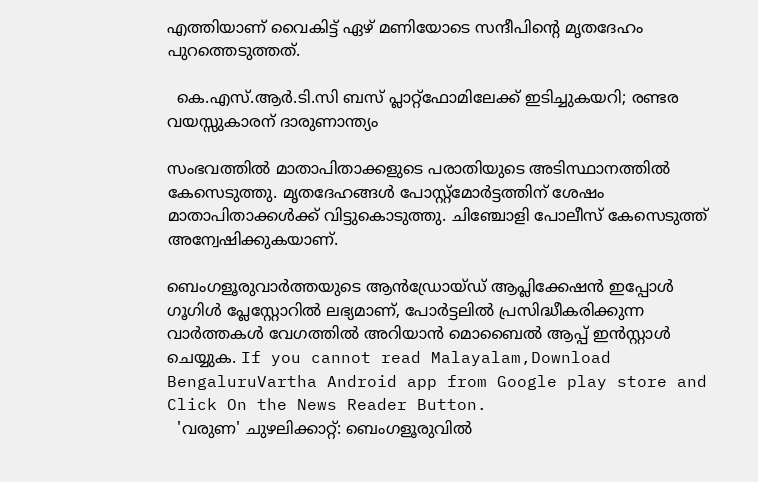എത്തിയാണ് വൈകിട്ട് ഏഴ് മണിയോടെ സന്ദീപിൻ്റെ മൃതദേഹം പുറത്തെടുത്തത്.

  കെ.എസ്.ആർ.ടി.സി ബസ് പ്ലാറ്റ്‌ഫോമിലേക്ക് ഇടിച്ചുകയറി; രണ്ടര വയസ്സുകാരന് ദാരുണാന്ത്യം

സംഭവത്തിൽ മാതാപിതാക്കളുടെ പരാതിയുടെ അടിസ്ഥാനത്തിൽ കേസെടുത്തു. മൃതദേഹങ്ങൾ പോസ്റ്റ്‌മോർട്ടത്തിന് ശേഷം മാതാപിതാക്കൾക്ക് വിട്ടുകൊടുത്തു. ചിഞ്ചോളി പോലീസ് കേസെടുത്ത് അന്വേഷിക്കുകയാണ്.

ബെംഗളൂരുവാർത്തയുടെ ആൻഡ്രോയ്ഡ് ആപ്ലിക്കേഷൻ ഇപ്പോൾ ഗൂഗിൾ പ്ലേസ്റ്റോറിൽ ലഭ്യമാണ്, പോർട്ടലിൽ പ്രസിദ്ധീകരിക്കുന്ന വാർത്തകൾ വേഗത്തിൽ അറിയാൻ മൊബൈൽ ആപ്പ് ഇൻസ്റ്റാൾ ചെയ്യുക. If you cannot read Malayalam,Download BengaluruVartha Android app from Google play store and Click On the News Reader Button.
  'വരുണ' ചുഴലിക്കാറ്റ്: ബെംഗളൂരുവിൽ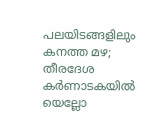പലയിടങ്ങളിലും കനത്ത മഴ; തീരദേശ കർണാടകയിൽ യെല്ലോ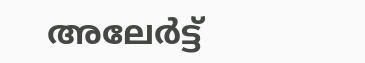അലേർട്ട്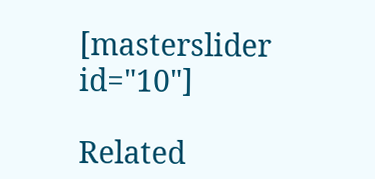[masterslider id="10"]

Related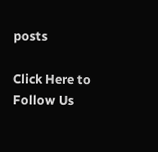posts

Click Here to Follow Us